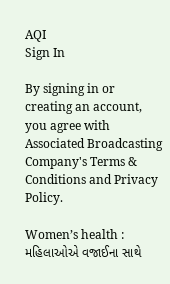AQI
Sign In

By signing in or creating an account, you agree with Associated Broadcasting Company's Terms & Conditions and Privacy Policy.

Women’s health : મહિલાઓએ વજાઈના સાથે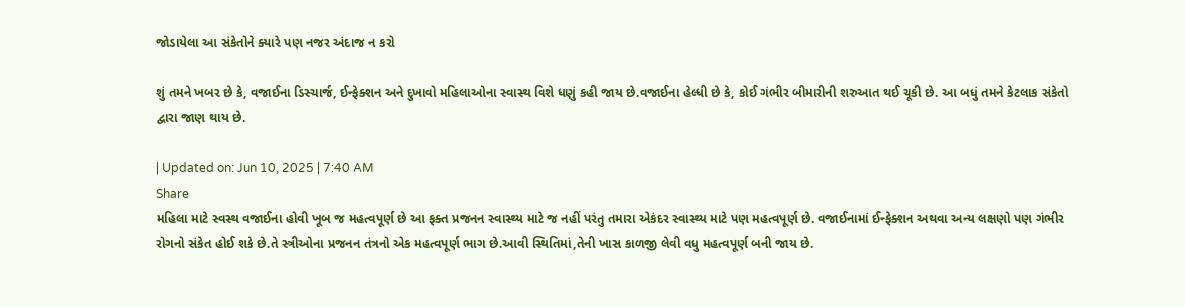જોડાયેલા આ સંકેતોને ક્યારે પણ નજર અંદાજ ન કરો

શું તમને ખબર છે કે, વજાઈના ડિસ્ચાર્જ, ઈન્ફેક્શન અને દુખાવો મહિલાઓના સ્વાસ્થ વિશે ધણું કહી જાય છે.વજાઈના હેલ્ધી છે કે, કોઈ ગંભીર બીમારીની શરુઆત થઈ ચૂકી છે. આ બધું તમને કેટલાક સંકેતો દ્વારા જાણ થાય છે.

| Updated on: Jun 10, 2025 | 7:40 AM
Share
મહિલા માટે સ્વસ્થ વજાઈના હોવી ખૂબ જ મહત્વપૂર્ણ છે આ ફક્ત પ્રજનન સ્વાસ્થ્ય માટે જ નહીં પરંતુ તમારા એકંદર સ્વાસ્થ્ય માટે પણ મહત્વપૂર્ણ છે. વજાઈનામાં ઈન્ફેક્શન અથવા અન્ય લક્ષણો પણ ગંભીર રોગનો સંકેત હોઈ શકે છે.તે સ્ત્રીઓના પ્રજનન તંત્રનો એક મહત્વપૂર્ણ ભાગ છે.આવી સ્થિતિમાં,તેની ખાસ કાળજી લેવી વધુ મહત્વપૂર્ણ બની જાય છે.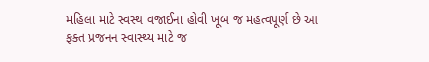મહિલા માટે સ્વસ્થ વજાઈના હોવી ખૂબ જ મહત્વપૂર્ણ છે આ ફક્ત પ્રજનન સ્વાસ્થ્ય માટે જ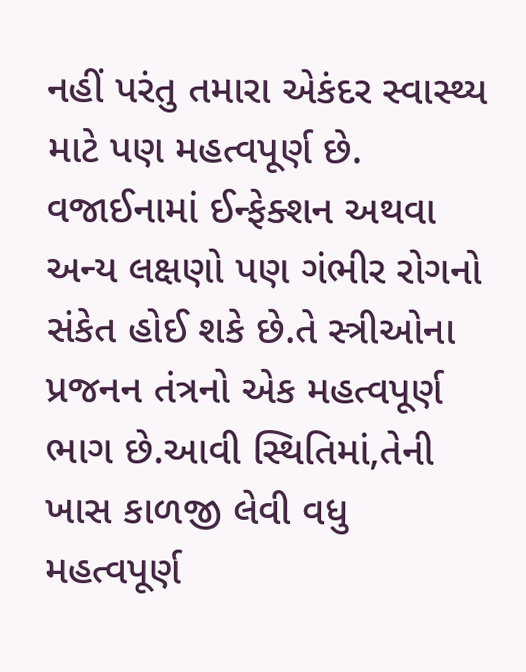નહીં પરંતુ તમારા એકંદર સ્વાસ્થ્ય માટે પણ મહત્વપૂર્ણ છે. વજાઈનામાં ઈન્ફેક્શન અથવા અન્ય લક્ષણો પણ ગંભીર રોગનો સંકેત હોઈ શકે છે.તે સ્ત્રીઓના પ્રજનન તંત્રનો એક મહત્વપૂર્ણ ભાગ છે.આવી સ્થિતિમાં,તેની ખાસ કાળજી લેવી વધુ મહત્વપૂર્ણ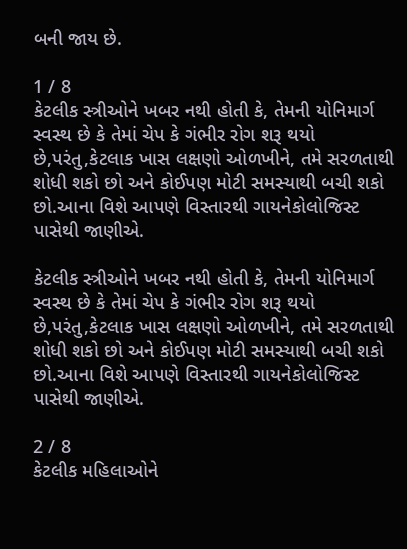બની જાય છે.

1 / 8
કેટલીક સ્ત્રીઓને ખબર નથી હોતી કે, તેમની યોનિમાર્ગ સ્વસ્થ છે કે તેમાં ચેપ કે ગંભીર રોગ શરૂ થયો છે,પરંતુ,કેટલાક ખાસ લક્ષણો ઓળખીને, તમે સરળતાથી શોધી શકો છો અને કોઈપણ મોટી સમસ્યાથી બચી શકો છો.આના વિશે આપણે વિસ્તારથી ગાયનેકોલોજિસ્ટ પાસેથી જાણીએ.

કેટલીક સ્ત્રીઓને ખબર નથી હોતી કે, તેમની યોનિમાર્ગ સ્વસ્થ છે કે તેમાં ચેપ કે ગંભીર રોગ શરૂ થયો છે,પરંતુ,કેટલાક ખાસ લક્ષણો ઓળખીને, તમે સરળતાથી શોધી શકો છો અને કોઈપણ મોટી સમસ્યાથી બચી શકો છો.આના વિશે આપણે વિસ્તારથી ગાયનેકોલોજિસ્ટ પાસેથી જાણીએ.

2 / 8
કેટલીક મહિલાઓને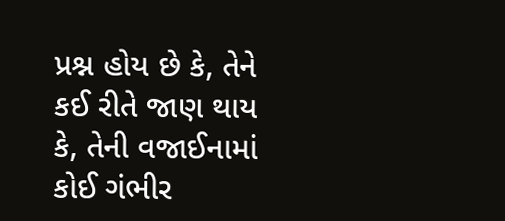પ્રશ્ન હોય છે કે, તેને કઈ રીતે જાણ થાય કે, તેની વજાઈનામાં કોઈ ગંભીર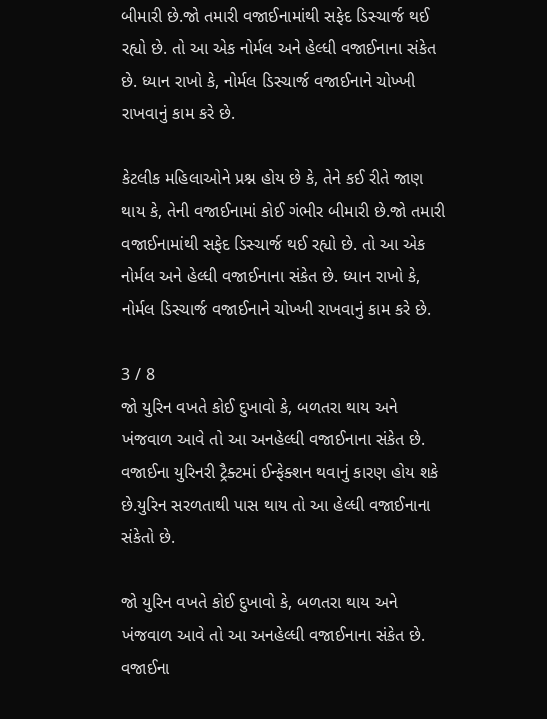બીમારી છે.જો તમારી વજાઈનામાંથી સફેદ ડિસ્ચાર્જ થઈ રહ્યો છે. તો આ એક નોર્મલ અને હેલ્ધી વજાઈનાના સંકેત છે. ધ્યાન રાખો કે, નોર્મલ ડિસ્ચાર્જ વજાઈનાને ચોખ્ખી રાખવાનું કામ કરે છે.

કેટલીક મહિલાઓને પ્રશ્ન હોય છે કે, તેને કઈ રીતે જાણ થાય કે, તેની વજાઈનામાં કોઈ ગંભીર બીમારી છે.જો તમારી વજાઈનામાંથી સફેદ ડિસ્ચાર્જ થઈ રહ્યો છે. તો આ એક નોર્મલ અને હેલ્ધી વજાઈનાના સંકેત છે. ધ્યાન રાખો કે, નોર્મલ ડિસ્ચાર્જ વજાઈનાને ચોખ્ખી રાખવાનું કામ કરે છે.

3 / 8
જો યુરિન વખતે કોઈ દુખાવો કે, બળતરા થાય અને ખંજવાળ આવે તો આ અનહેલ્ધી વજાઈનાના સંકેત છે. વજાઈના યુરિનરી ટ્રૈક્ટમાં ઈન્ફેક્શન થવાનું કારણ હોય શકે છે.યુરિન સરળતાથી પાસ થાય તો આ હેલ્ધી વજાઈનાના સંકેતો છે.

જો યુરિન વખતે કોઈ દુખાવો કે, બળતરા થાય અને ખંજવાળ આવે તો આ અનહેલ્ધી વજાઈનાના સંકેત છે. વજાઈના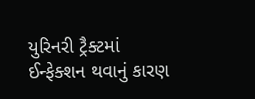યુરિનરી ટ્રૈક્ટમાં ઈન્ફેક્શન થવાનું કારણ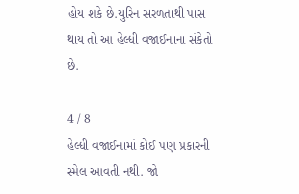હોય શકે છે.યુરિન સરળતાથી પાસ થાય તો આ હેલ્ધી વજાઈનાના સંકેતો છે.

4 / 8
હેલ્ધી વજાઈનામાં કોઈ પણ પ્રકારની સ્મેલ આવતી નથી. જો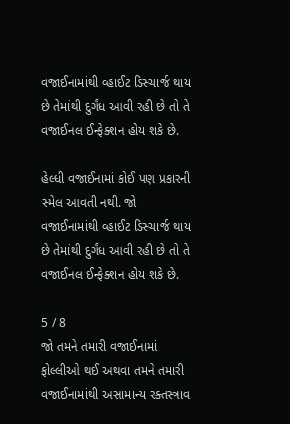વજાઈનામાંથી વ્હાઈટ ડિસ્ચાર્જ થાય છે તેમાંથી દુર્ગંધ આવી રહી છે તો તે વજાઈનલ ઈન્ફેક્શન હોય શકે છે.

હેલ્ધી વજાઈનામાં કોઈ પણ પ્રકારની સ્મેલ આવતી નથી. જો વજાઈનામાંથી વ્હાઈટ ડિસ્ચાર્જ થાય છે તેમાંથી દુર્ગંધ આવી રહી છે તો તે વજાઈનલ ઈન્ફેક્શન હોય શકે છે.

5 / 8
જો તમને તમારી વજાઈનામાં ફોલ્લીઓ થઈ અથવા તમને તમારી વજાઈનામાંથી અસામાન્ય રક્તસ્ત્રાવ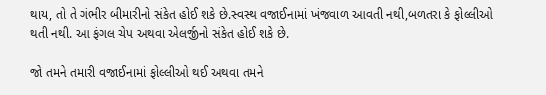થાય, તો તે ગંભીર બીમારીનો સંકેત હોઈ શકે છે.સ્વસ્થ વજાઈનામાં ખંજવાળ આવતી નથી,બળતરા કે ફોલ્લીઓ થતી નથી. આ ફંગલ ચેપ અથવા એલર્જીનો સંકેત હોઈ શકે છે.

જો તમને તમારી વજાઈનામાં ફોલ્લીઓ થઈ અથવા તમને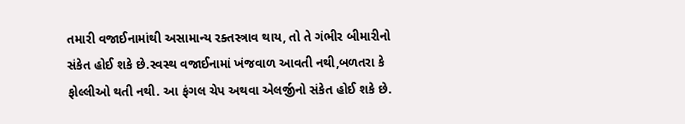તમારી વજાઈનામાંથી અસામાન્ય રક્તસ્ત્રાવ થાય, તો તે ગંભીર બીમારીનો સંકેત હોઈ શકે છે.સ્વસ્થ વજાઈનામાં ખંજવાળ આવતી નથી,બળતરા કે ફોલ્લીઓ થતી નથી. આ ફંગલ ચેપ અથવા એલર્જીનો સંકેત હોઈ શકે છે.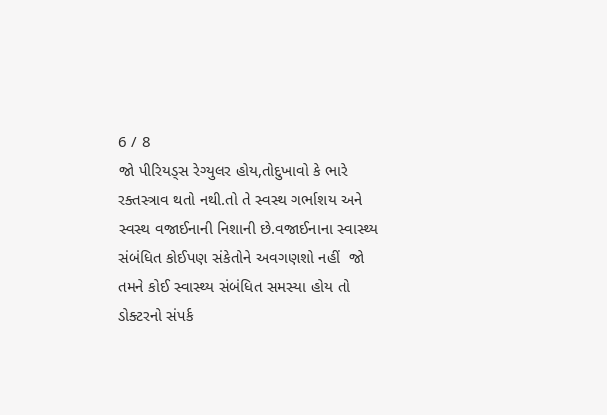6 / 8
જો પીરિયડ્સ રેગ્યુલર હોય,તોદુખાવો કે ભારે રક્તસ્ત્રાવ થતો નથી.તો તે સ્વસ્થ ગર્ભાશય અને સ્વસ્થ વજાઈનાની નિશાની છે.વજાઈનાના સ્વાસ્થ્ય સંબંધિત કોઈપણ સંકેતોને અવગણશો નહીં  જો તમને કોઈ સ્વાસ્થ્ય સંબંધિત સમસ્યા હોય તો ડોક્ટરનો સંપર્ક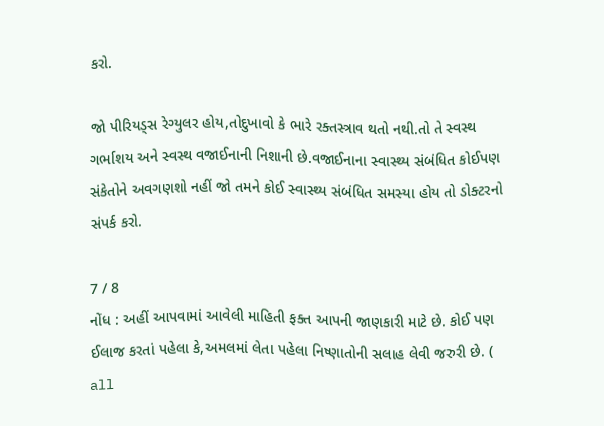કરો.

જો પીરિયડ્સ રેગ્યુલર હોય,તોદુખાવો કે ભારે રક્તસ્ત્રાવ થતો નથી.તો તે સ્વસ્થ ગર્ભાશય અને સ્વસ્થ વજાઈનાની નિશાની છે.વજાઈનાના સ્વાસ્થ્ય સંબંધિત કોઈપણ સંકેતોને અવગણશો નહીં જો તમને કોઈ સ્વાસ્થ્ય સંબંધિત સમસ્યા હોય તો ડોક્ટરનો સંપર્ક કરો.

7 / 8
નોંધ : અહીં આપવામાં આવેલી માહિતી ફક્ત આપની જાણકારી માટે છે. કોઈ પણ ઈલાજ કરતાં પહેલા કે,અમલમાં લેતા પહેલા નિષ્ણાતોની સલાહ લેવી જરુરી છે. ( all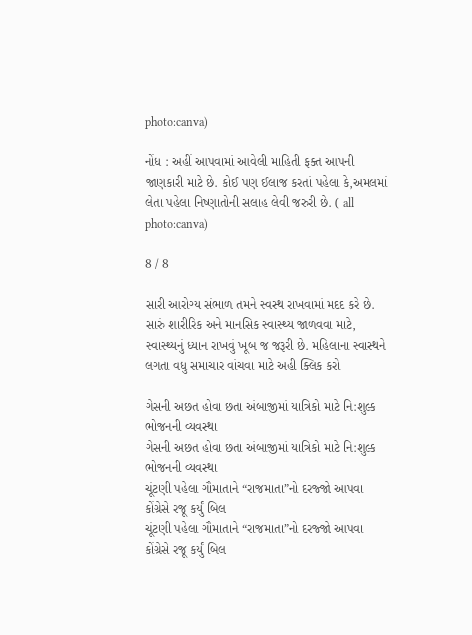photo:canva)

નોંધ : અહીં આપવામાં આવેલી માહિતી ફક્ત આપની જાણકારી માટે છે. કોઈ પણ ઈલાજ કરતાં પહેલા કે,અમલમાં લેતા પહેલા નિષ્ણાતોની સલાહ લેવી જરુરી છે. ( all photo:canva)

8 / 8

સારી આરોગ્ય સંભાળ તમને સ્વસ્થ રાખવામાં મદદ કરે છે. સારું શારીરિક અને માનસિક સ્વાસ્થ્ય જાળવવા માટે, સ્વાસ્થ્યનું ધ્યાન રાખવું ખૂબ જ જરૂરી છે. મહિલાના સ્વાસ્થને લગતા વધુ સમાચાર વાંચવા માટે અહી ક્લિક કરો

ગેસની અછત હોવા છતા અંબાજીમાં યાત્રિકો માટે નિ:શુલ્ક ભોજનની વ્યવસ્થા
ગેસની અછત હોવા છતા અંબાજીમાં યાત્રિકો માટે નિ:શુલ્ક ભોજનની વ્યવસ્થા
ચૂંટણી પહેલા ગૌમાતાને “રાજમાતા”નો દરજ્જો આપવા કોંગ્રેસે રજૂ કર્યું બિલ
ચૂંટણી પહેલા ગૌમાતાને “રાજમાતા”નો દરજ્જો આપવા કોંગ્રેસે રજૂ કર્યું બિલ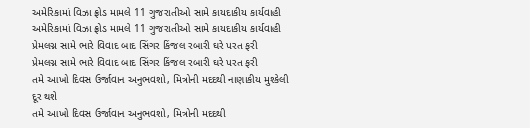અમેરિકામાં વિઝા ફ્રોડ મામલે 11 ગુજરાતીઓ સામે કાયદાકીય કાર્યવાહી
અમેરિકામાં વિઝા ફ્રોડ મામલે 11 ગુજરાતીઓ સામે કાયદાકીય કાર્યવાહી
પ્રેમલગ્ન સામે ભારે વિવાદ બાદ સિંગર કિંજલ રબારી ઘરે પરત ફરી
પ્રેમલગ્ન સામે ભારે વિવાદ બાદ સિંગર કિંજલ રબારી ઘરે પરત ફરી
તમે આખો દિવસ ઉર્જાવાન અનુભવશો, મિત્રોની મદદથી નાણાકીય મુશ્કેલી દૂર થશે
તમે આખો દિવસ ઉર્જાવાન અનુભવશો, મિત્રોની મદદથી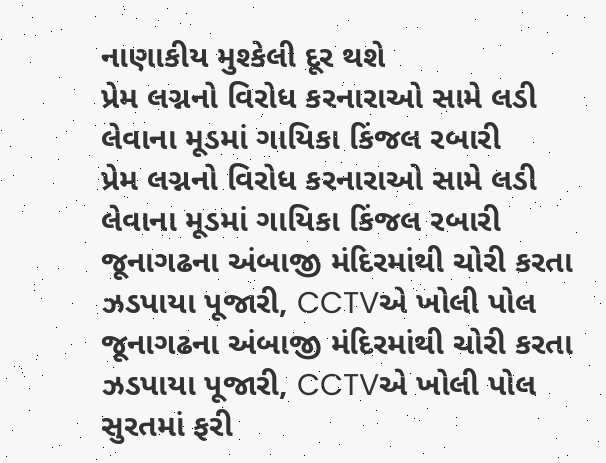નાણાકીય મુશ્કેલી દૂર થશે
પ્રેમ લગ્નનો વિરોધ કરનારાઓ સામે લડી લેવાના મૂડમાં ગાયિકા કિંજલ રબારી
પ્રેમ લગ્નનો વિરોધ કરનારાઓ સામે લડી લેવાના મૂડમાં ગાયિકા કિંજલ રબારી
જૂનાગઢના અંબાજી મંદિરમાંથી ચોરી કરતા ઝડપાયા પૂજારી, CCTVએ ખોલી પોલ
જૂનાગઢના અંબાજી મંદિરમાંથી ચોરી કરતા ઝડપાયા પૂજારી, CCTVએ ખોલી પોલ
સુરતમાં ફરી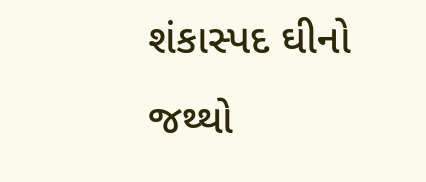શંકાસ્પદ ઘીનો જથ્થો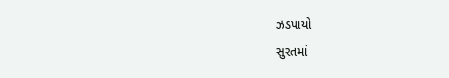ઝડપાયો
સુરતમાં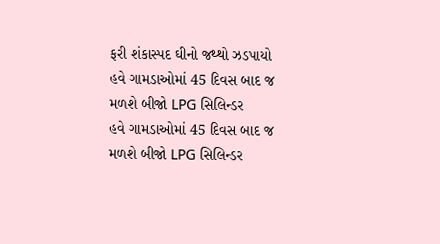ફરી શંકાસ્પદ ઘીનો જથ્થો ઝડપાયો
હવે ગામડાઓમાં 45 દિવસ બાદ જ મળશે બીજો LPG સિલિન્ડર
હવે ગામડાઓમાં 45 દિવસ બાદ જ મળશે બીજો LPG સિલિન્ડર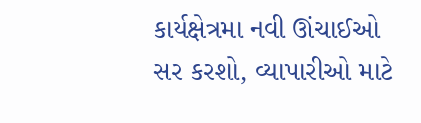કાર્યક્ષેત્રમા નવી ઊંચાઈઓ સર કરશો, વ્યાપારીઓ માટે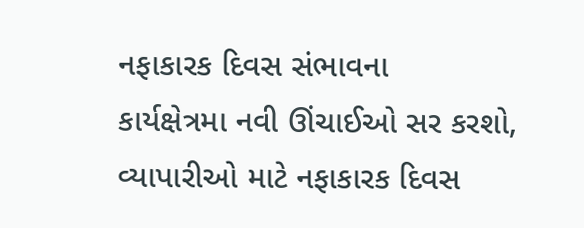નફાકારક દિવસ સંભાવના
કાર્યક્ષેત્રમા નવી ઊંચાઈઓ સર કરશો, વ્યાપારીઓ માટે નફાકારક દિવસ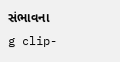સંભાવના
g clip-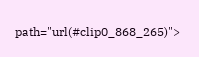path="url(#clip0_868_265)">